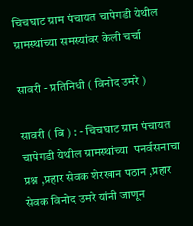चिचघाट ग्राम पंचायत चापेगडी येथील ग्रामस्थांच्या समस्यांवर केली चर्चा

सावरी - प्रतिनिधी ( विनोद उमरे )

सावरी ( बि ) : - चिचघाट ग्राम पंचायत चापेगडी येथील ग्रामस्थांच्या  पनर्वसनाचा प्रश्न ,प्रहार सेवक शेरखान पठान ,प्रहार सेवक विनोद उमरे यांनी जाणून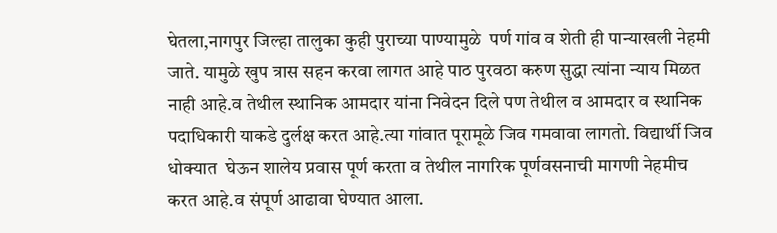घेतला,नागपुर जिल्हा तालुका कुही पुराच्या पाण्यामुळे  पर्ण गांव व शेती ही पान्याखली नेहमी जाते. यामुळे खुप त्रास सहन करवा लागत आहे पाठ पुरवठा करुण सुद्धा त्यांना न्याय मिळत नाही आहे.व तेथील स्थानिक आमदार यांना निवेदन दिले पण तेथील व आमदार व स्थानिक पदाधिकारी याकडे दुर्लक्ष करत आहे.त्या गांवात पूरामूळे जिव गमवावा लागतो. विद्यार्थी जिव धोक्यात  घेऊन शालेय प्रवास पूर्ण करता व तेथील नागरिक पूर्णवसनाची मागणी नेहमीच करत आहे.व संपूर्ण आढावा घेण्यात आला.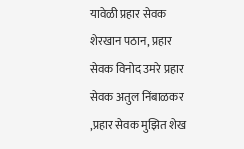यावेळी प्रहार सेवक शेरखान पठान, प्रहार सेवक विनोद उमरे प्रहार सेवक अतुल निंबाळकर ,प्रहार सेवक मुझित शेख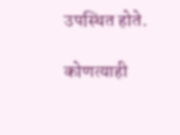उपस्थित होते.

कोणत्याही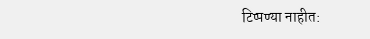टिप्पण्‍या नाहीत: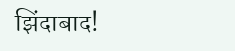झिंदाबाद!